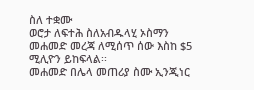ስለ ተቋሙ
ወሮታ ለፍተሕ ስለአብዱላሂ ኦስማን መሐመድ መረጃ ለሚሰጥ ሰው እስከ $5 ሚሊዮን ይከፍላል፡፡
መሐመድ በሌላ መጠሪያ ስሙ ኢንጂነር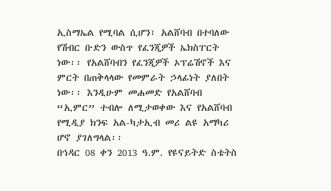ኢስማኤል የሚባል ሲሆን፣ አልሸባብ በተባለው የሽብር ቡድን ውስጥ የፈንጂዎች ኤክስፐርት ነው፡፡ የአልሸባብን የፈንጂዎች ኦፕሬሽኖች እና ምርት በጠቅላላው የመምራት ኃላፊነት ያለበት ነው፡፡ እንዲሁም መሐመድ የአልሸባብ “ኢምር” ተብሎ ለሚታወቀው እና የአልሸባብ የሚዲያ ክንፍ አል-ካታኢብ መሪ ልዩ አማካሪ ሆኖ ያገለግላል፡፡
በኅዳር 08 ቀን 2013 ዓ.ም. የዩናይትድ ስቴትስ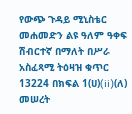የውጭ ጉዳይ ሚኒስቴር መሐመድን ልዩ ዓለም ዓቀፍ ሽብርተኛ በማለት በሥራ አስፈጻሚ ትዕዛዝ ቁጥር 13224 በክፍል 1(ሀ)(ii)(ለ) መሠረት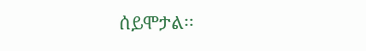ሰይሞታል፡፡